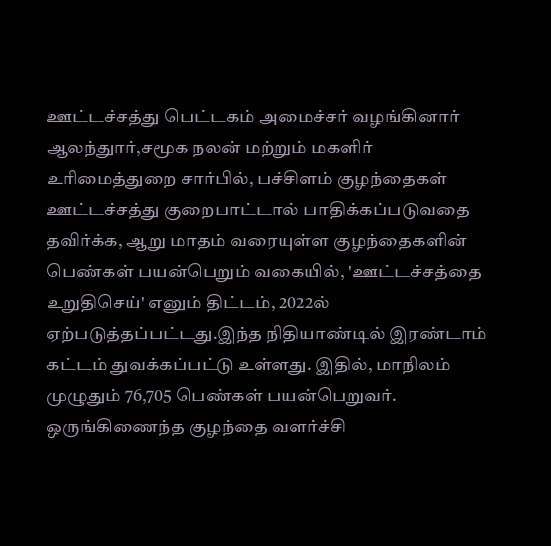ஊட்டச்சத்து பெட்டகம் அமைச்சர் வழங்கினார்
ஆலந்துார்,சமூக நலன் மற்றும் மகளிர் உரிமைத்துறை சார்பில், பச்சிளம் குழந்தைகள் ஊட்டச்சத்து குறைபாட்டால் பாதிக்கப்படுவதை தவிர்க்க, ஆறு மாதம் வரையுள்ள குழந்தைகளின் பெண்கள் பயன்பெறும் வகையில், 'ஊட்டச்சத்தை உறுதிசெய்' எனும் திட்டம், 2022ல் ஏற்படுத்தப்பட்டது.இந்த நிதியாண்டில் இரண்டாம் கட்டம் துவக்கப்பட்டு உள்ளது. இதில், மாநிலம் முழுதும் 76,705 பெண்கள் பயன்பெறுவர். ஒருங்கிணைந்த குழந்தை வளர்ச்சி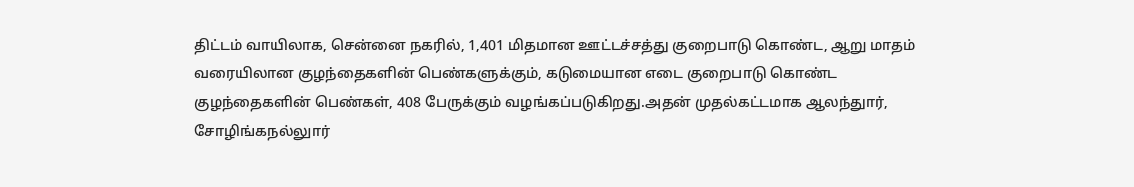திட்டம் வாயிலாக, சென்னை நகரில், 1,401 மிதமான ஊட்டச்சத்து குறைபாடு கொண்ட, ஆறு மாதம் வரையிலான குழந்தைகளின் பெண்களுக்கும், கடுமையான எடை குறைபாடு கொண்ட குழந்தைகளின் பெண்கள், 408 பேருக்கும் வழங்கப்படுகிறது.அதன் முதல்கட்டமாக ஆலந்துார், சோழிங்கநல்லுார்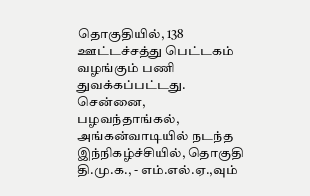தொகுதியில், 138 ஊட்டச்சத்து பெட்டகம் வழங்கும் பணி துவக்கப்பட்டது. சென்னை, பழவந்தாங்கல், அங்கன்வாடியில் நடந்த இந்நிகழ்ச்சியில், தொகுதி தி.மு.க., - எம்.எல்.ஏ.,வும்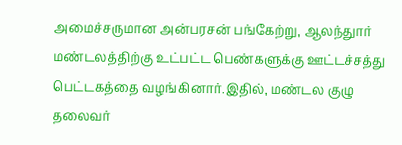அமைச்சருமான அன்பரசன் பங்கேற்று, ஆலந்துார் மண்டலத்திற்கு உட்பட்ட பெண்களுக்கு ஊட்டச்சத்து பெட்டகத்தை வழங்கினார்.இதில், மண்டல குழு தலைவர்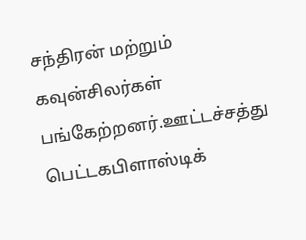சந்திரன் மற்றும் கவுன்சிலர்கள் பங்கேற்றனர்.ஊட்டச்சத்து பெட்டகபிளாஸ்டிக்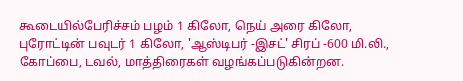கூடையில்பேரிச்சம் பழம் 1 கிலோ, நெய் அரை கிலோ, புரோட்டின் பவுடர் 1 கிலோ, 'ஆஸ்டிபர் -இசட்' சிரப் -600 மி.லி., கோப்பை, டவல், மாத்திரைகள் வழங்கப்படுகின்றன.